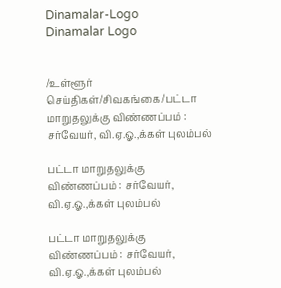Dinamalar-Logo
Dinamalar Logo


/உள்ளூர் செய்திகள்/சிவகங்கை/பட்டா மாறுதலுக்கு விண்ணப்பம் : சர்வேயர், வி.ஏ.ஓ.,க்கள் புலம்பல்

பட்டா மாறுதலுக்கு விண்ணப்பம் : சர்வேயர், வி.ஏ.ஓ.,க்கள் புலம்பல்

பட்டா மாறுதலுக்கு விண்ணப்பம் : சர்வேயர், வி.ஏ.ஓ.,க்கள் புலம்பல்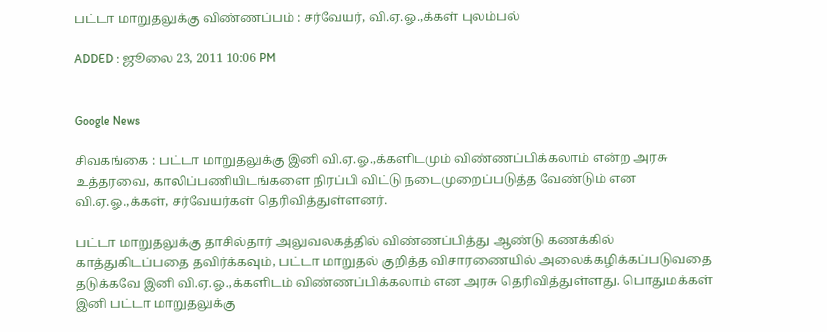பட்டா மாறுதலுக்கு விண்ணப்பம் : சர்வேயர், வி.ஏ.ஓ.,க்கள் புலம்பல்

ADDED : ஜூலை 23, 2011 10:06 PM


Google News

சிவகங்கை : பட்டா மாறுதலுக்கு இனி வி.ஏ.ஓ.,க்களிடமும் விண்ணப்பிக்கலாம் என்ற அரசு உத்தரவை, காலிப்பணியிடங்களை நிரப்பி விட்டு நடைமுறைப்படுத்த வேண்டும் என வி.ஏ.ஓ.,க்கள், சர்வேயர்கள் தெரிவித்துள்ளனர்.

பட்டா மாறுதலுக்கு தாசில்தார் அலுவலகத்தில் விண்ணப்பித்து ஆண்டு கணக்கில் காத்துகிடப்பதை தவிர்க்கவும், பட்டா மாறுதல் குறித்த விசாரணையில் அலைக்கழிக்கப்படுவதை தடுக்கவே இனி வி.ஏ.ஓ.,க்களிடம் விண்ணப்பிக்கலாம் என அரசு தெரிவித்துள்ளது. பொதுமக்கள் இனி பட்டா மாறுதலுக்கு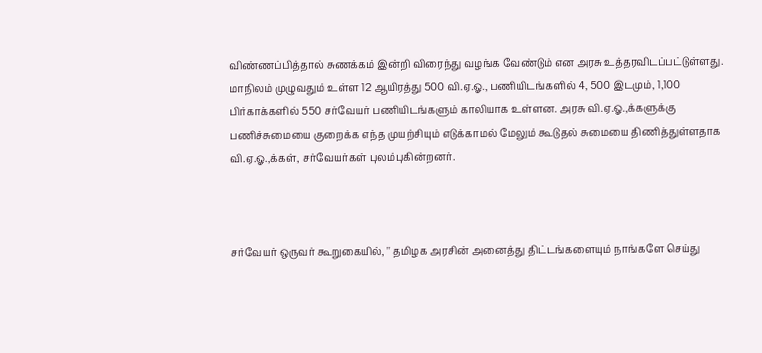விண்ணப்பித்தால் சுணக்கம் இன்றி விரைந்து வழங்க வேண்டும் என அரசு உத்தரவிடப்பட்டுள்ளது. மாநிலம் முழுவதும் உள்ள 12 ஆயிரத்து 500 வி.ஏ.ஓ., பணியிடங்களில் 4, 500 இடமும், 1,100 பிர்காக்களில் 550 சர்வேயர் பணியிடங்களும் காலியாக உள்ளன. அரசு வி.ஏ.ஓ.,க்களுக்கு பணிச்சுமையை குறைக்க எந்த முயற்சியும் எடுக்காமல் மேலும் கூடுதல் சுமையை திணித்துள்ளதாக வி.ஏ.ஓ.,க்கள், சர்வேயர்கள் புலம்புகின்றனர்.



சர்வேயர் ஒருவர் கூறுகையில், '' தமிழக அரசின் அனைத்து திட்டங்களையும் நாங்களே செய்து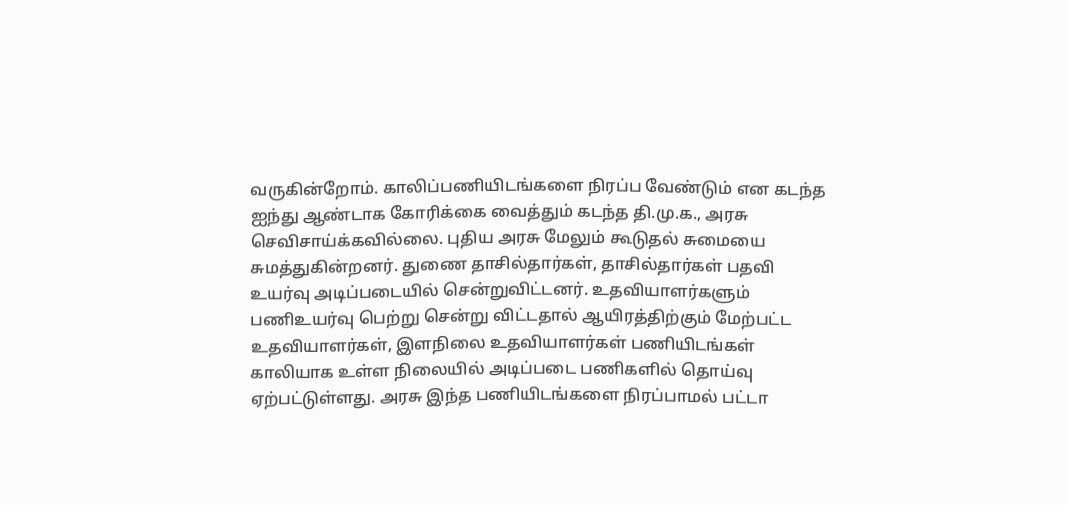வருகின்றோம். காலிப்பணியிடங்களை நிரப்ப வேண்டும் என கடந்த ஐந்து ஆண்டாக கோரிக்கை வைத்தும் கடந்த தி.மு.க., அரசு செவிசாய்க்கவில்லை. புதிய அரசு மேலும் கூடுதல் சுமையை சுமத்துகின்றனர். துணை தாசில்தார்கள், தாசில்தார்கள் பதவி உயர்வு அடிப்படையில் சென்றுவிட்டனர். உதவியாளர்களும் பணிஉயர்வு பெற்று சென்று விட்டதால் ஆயிரத்திற்கும் மேற்பட்ட உதவியாளர்கள், இளநிலை உதவியாளர்கள் பணியிடங்கள் காலியாக உள்ள நிலையில் அடிப்படை பணிகளில் தொய்வு ஏற்பட்டுள்ளது. அரசு இந்த பணியிடங்களை நிரப்பாமல் பட்டா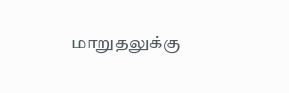மாறுதலுக்கு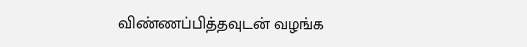விண்ணப்பித்தவுடன் வழங்க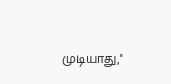முடியாது,''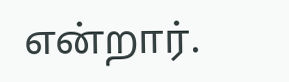என்றார்.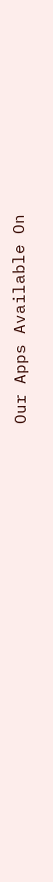Our Apps Available On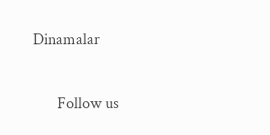Dinamalar

      Follow us